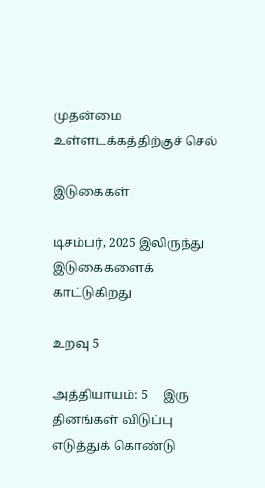முதன்மை உள்ளடக்கத்திற்குச் செல்

இடுகைகள்

டிசம்பர், 2025 இலிருந்து இடுகைகளைக் காட்டுகிறது

உறவு 5

அத்தியாயம்: 5     இரு தினங்கள் விடுப்பு எடுத்துக் கொண்டு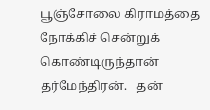பூஞ்சோலை கிராமத்தை நோக்கிச் சென்றுக் கொண்டிருந்தான் தர்மேந்திரன்.   தன்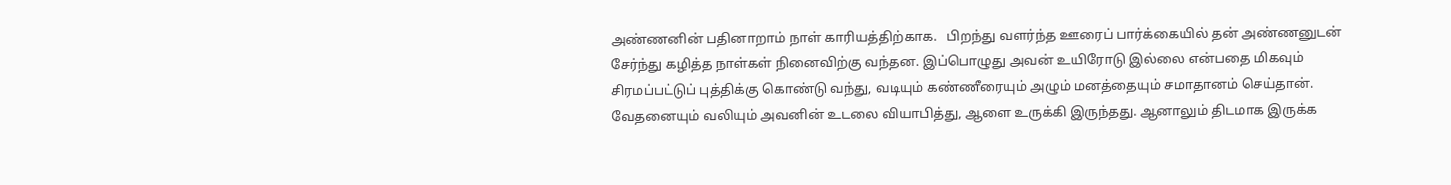அண்ணனின் பதினாறாம் நாள் காரியத்திற்காக.   பிறந்து வளர்ந்த ஊரைப் பார்க்கையில் தன் அண்ணனுடன் சேர்ந்து கழித்த நாள்கள் நினைவிற்கு வந்தன. இப்பொழுது அவன் உயிரோடு இல்லை என்பதை மிகவும் சிரமப்பட்டுப் புத்திக்கு கொண்டு வந்து, வடியும் கண்ணீரையும் அழும் மனத்தையும் சமாதானம் செய்தான்.   வேதனையும் வலியும் அவனின் உடலை வியாபித்து, ஆளை உருக்கி இருந்தது. ஆனாலும் திடமாக இருக்க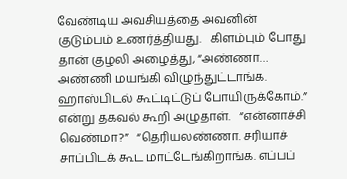வேண்டிய அவசியத்தை அவனின் குடும்பம் உணர்த்தியது‌.   கிளம்பும் போது தான் குழலி அழைத்து, “அண்ணா… அண்ணி மயங்கி விழுந்துட்டாங்க. ஹாஸ்பிடல் கூட்டிட்டுப் போயிருக்கோம்.” என்று தகவல் கூறி அழுதாள்.   “என்னாச்சி வெண்மா?”   “தெரியலண்ணா. சரியாச் சாப்பிடக் கூட மாட்டேங்கிறாங்க. எப்பப்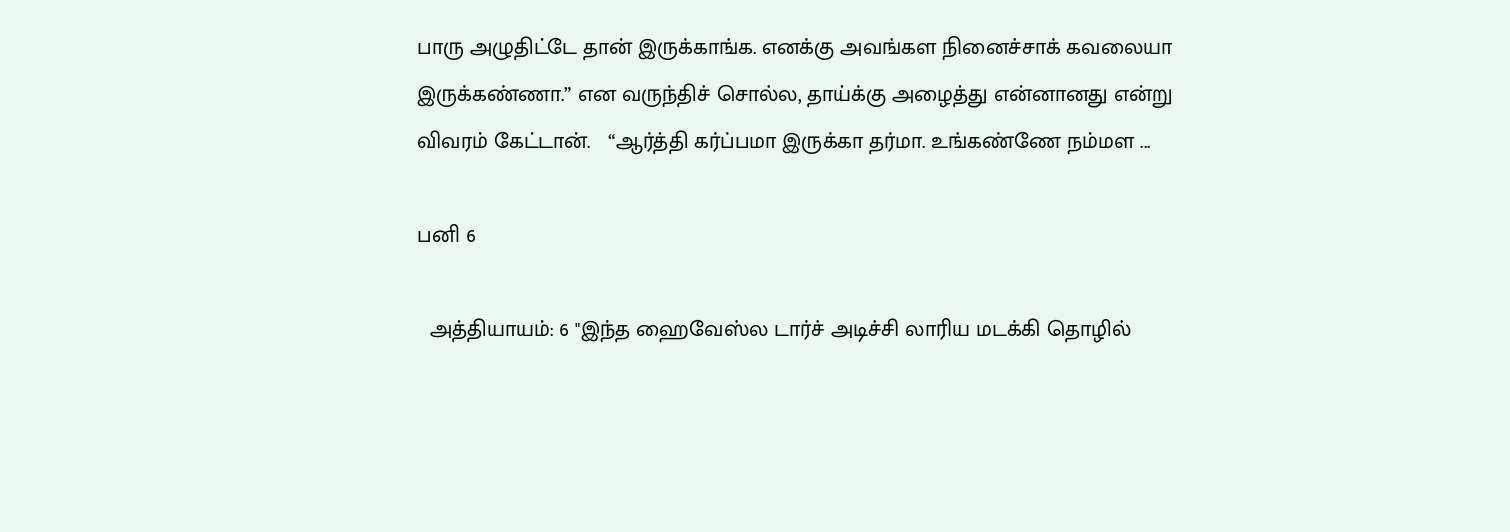பாரு அழுதிட்டே தான் இருக்காங்க. எனக்கு அவங்கள நினைச்சாக் கவலையா இருக்கண்ணா.” என வருந்திச் சொல்ல, தாய்க்கு அழைத்து என்னானது என்று விவரம் கேட்டான்.   “ஆர்த்தி கர்ப்பமா இருக்கா தர்மா. உங்கண்ணே நம்மள ...

பனி 6

  அத்தியாயம்: 6 "இந்த ஹைவேஸ்ல டார்ச் அடிச்சி லாரிய மடக்கி தொழில்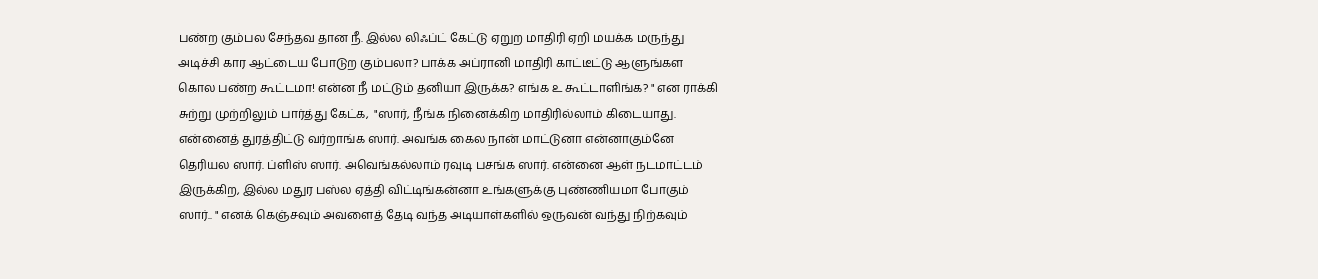பண்ற கும்பல சேந்தவ தான நீ. இல்ல லிஃப்ட் கேட்டு ஏறுற மாதிரி ஏறி மயக்க மருந்து அடிச்சி கார ஆட்டைய போடுற கும்பலா? பாக்க அப்ரானி மாதிரி காட்டீட்டு ஆளுங்கள கொல பண்ற கூட்டமா! என்ன நீ மட்டும் தனியா இருக்க? எங்க உ கூட்டாளிங்க? " என ராக்கி சுற்று முற்றிலும் பார்த்து கேட்க,  "ஸார், நீங்க நினைக்கிற மாதிரில்லாம் கிடையாது. என்னைத் துரத்திட்டு வர்றாங்க ஸார். அவங்க கைல நான் மாட்டுனா என்னாகும்னே தெரியல ஸார். ப்ளிஸ் ஸார். அவெங்கல்லாம் ரவுடி பசங்க ஸார். என்னை ஆள் நடமாட்டம் இருக்கிற, இல்ல மதுர பஸ்ல ஏத்தி விட்டிங்கன்னா உங்களுக்கு புண்ணியமா போகும் ஸார்.. " எனக் கெஞ்சவும் அவளைத் தேடி வந்த அடியாள்களில் ஒருவன் வந்து நிற்கவும்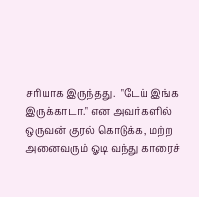சரியாக இருந்தது.  "டேய் இங்க இருக்காடா." என அவர்களில் ஒருவன் குரல் கொடுக்க, மற்ற அனைவரும் ஓடி வந்து காரைச்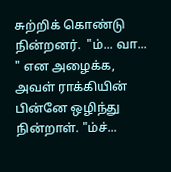சுற்றிக் கொண்டு நின்றனர்.  "ம்... வா... " என அழைக்க, அவள் ராக்கியின் பின்னே ஒழிந்து நின்றாள்‌‌. "ம்ச்...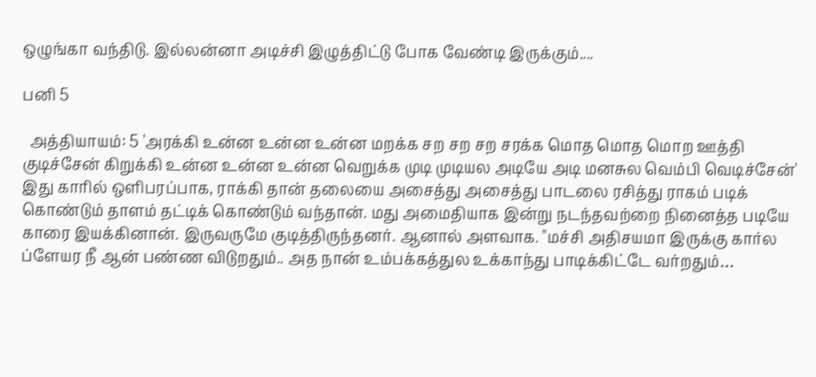ஒழுங்கா வந்திடு. இல்லன்னா அடிச்சி இழுத்திட்டு போக வேண்டி இருக்கும்....

பனி 5

  அத்தியாயம்: 5 'அரக்கி உன்ன உன்ன உன்ன மறக்க சற சற சற சரக்க மொத மொத மொற ஊத்தி குடிச்சேன் கிறுக்கி உன்ன உன்ன உன்ன வெறுக்க முடி முடியல அடியே அடி மனசுல வெம்பி வெடிச்சேன்' இது காரில் ஒளிபரப்பாக, ராக்கி தான் தலையை அசைத்து அசைத்து பாடலை ரசித்து ராகம் படிக் கொண்டும் தாளம் தட்டிக் கொண்டும் வந்தான். மது அமைதியாக இன்று நடந்தவற்றை நினைத்த படியே காரை இயக்கினான். இருவருமே குடித்திருந்தனர். ஆனால் அளவாக. "மச்சி‌ அதிசயமா இருக்கு கார்ல ப்ளேயர நீ ஆன் பண்ண விடுறதும்.. அத நான் உம்பக்கத்துல உக்காந்து பாடிக்கிட்டே வர்றதும்…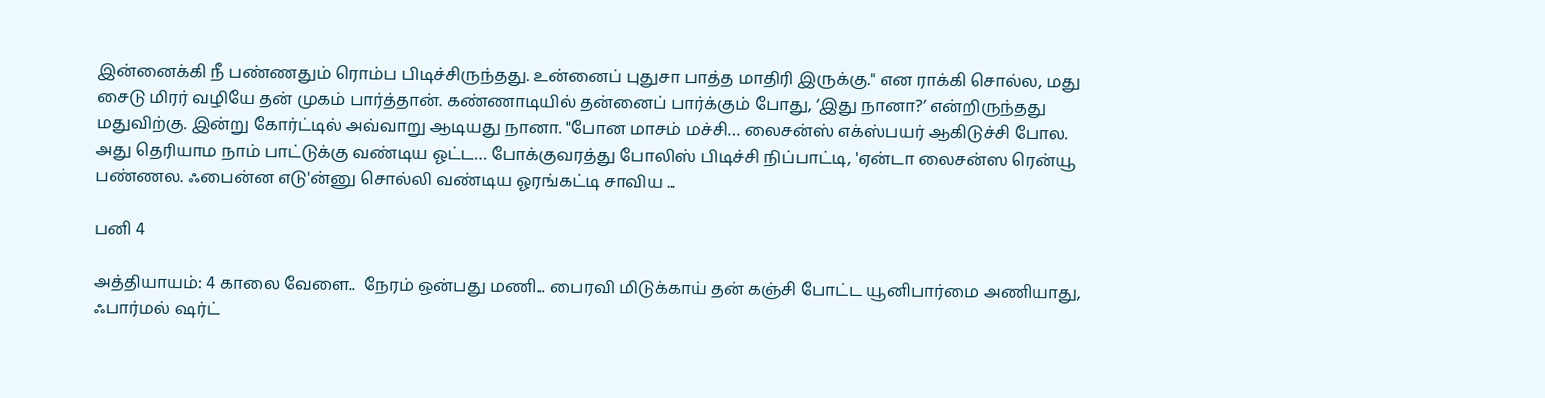இன்னைக்கி நீ பண்ணதும் ரொம்ப பிடிச்சிருந்தது. உன்னைப் புதுசா பாத்த மாதிரி இருக்கு." என ராக்கி சொல்ல, மது சைடு மிரர் வழியே தன் முகம் பார்த்தான். கண்ணாடியில் தன்னைப் பார்க்கும் போது, ‘இது நானா?’ என்றிருந்தது மதுவிற்கு. இன்று கோர்ட்டில் அவ்வாறு ஆடியது நானா. "போன மாசம் மச்சி… லைசன்ஸ் எக்ஸ்பயர் ஆகிடுச்சி போல. அது தெரியாம நாம் பாட்டுக்கு வண்டிய ஓட்ட… போக்குவரத்து போலிஸ் பிடிச்சி நிப்பாட்டி, 'ஏன்டா லைசன்ஸ ரென்யூ பண்ணல. ஃபைன்ன எடு'ன்னு சொல்லி வண்டிய ஓரங்கட்டி சாவிய ...

பனி 4

அத்தியாயம்: 4 காலை வேளை..  நேரம் ஒன்பது மணி... பைரவி மிடுக்காய் தன் கஞ்சி போட்ட யூனிபார்மை அணியாது, ஃபார்மல் ஷர்ட்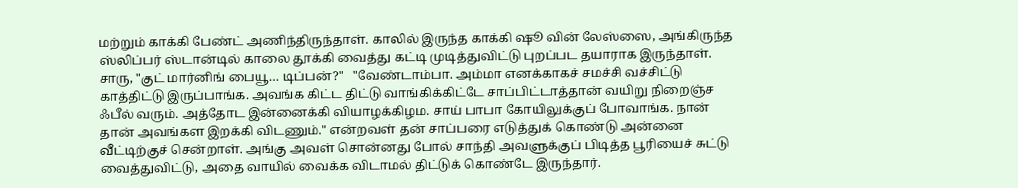மற்றும் காக்கி பேண்ட் அணிந்திருந்தாள். காலில் இருந்த காக்கி ஷூ வின் லேஸ்ஸை, அங்கிருந்த ஸ்லிப்பர் ஸ்டான்டில் காலை தூக்கி வைத்து கட்டி முடித்துவிட்டு புறப்பட தயாராக இருந்தாள். சாரு, "குட் மார்னிங் பையூ… டிப்பன்?"   "வேண்டாம்பா. அம்மா எனக்காகச் சமச்சி வச்சிட்டு காத்திட்டு இருப்பாங்க. அவங்க கிட்ட திட்டு வாங்கிக்கிட்டே சாப்பிட்டாத்தான் வயிறு நிறைஞ்ச ஃபீல் வரும். அத்தோட இன்னைக்கி வியாழக்கிழம. சாய் பாபா கோயிலுக்குப் போவாங்க. நான் தான் அவங்கள இறக்கி விடணும்." என்றவள் தன் சாப்பரை எடுத்துக் கொண்டு அன்னை வீட்டிற்குச் சென்றாள். அங்கு அவள் சொன்னது போல் சாந்தி அவளுக்குப் பிடித்த பூரியைச் சுட்டு வைத்துவிட்டு, அதை வாயில் வைக்க விடாமல் திட்டுக் கொண்டே இருந்தார்.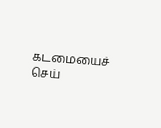கடமையைச் செய்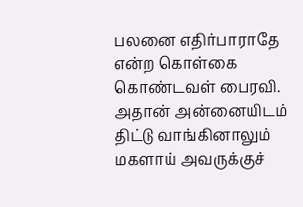பலனை எதிர்பாராதே என்ற கொள்கை கொண்டவள் பைரவி. அதான் அன்னையிடம் திட்டு வாங்கினாலும்‌ மகளாய் அவருக்குச்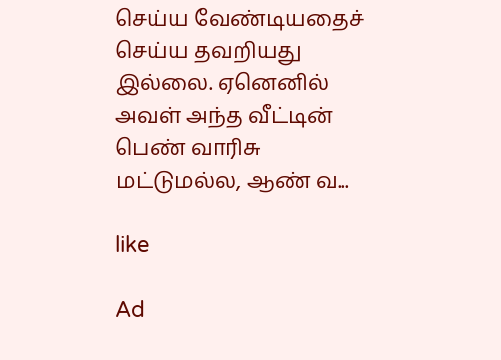செய்ய வேண்டியதைச் செய்ய தவறியது இல்லை. ஏனெனில் அவள் அந்த வீட்டின் பெண் வாரிசு மட்டுமல்ல, ஆண் வ...

like

Ad